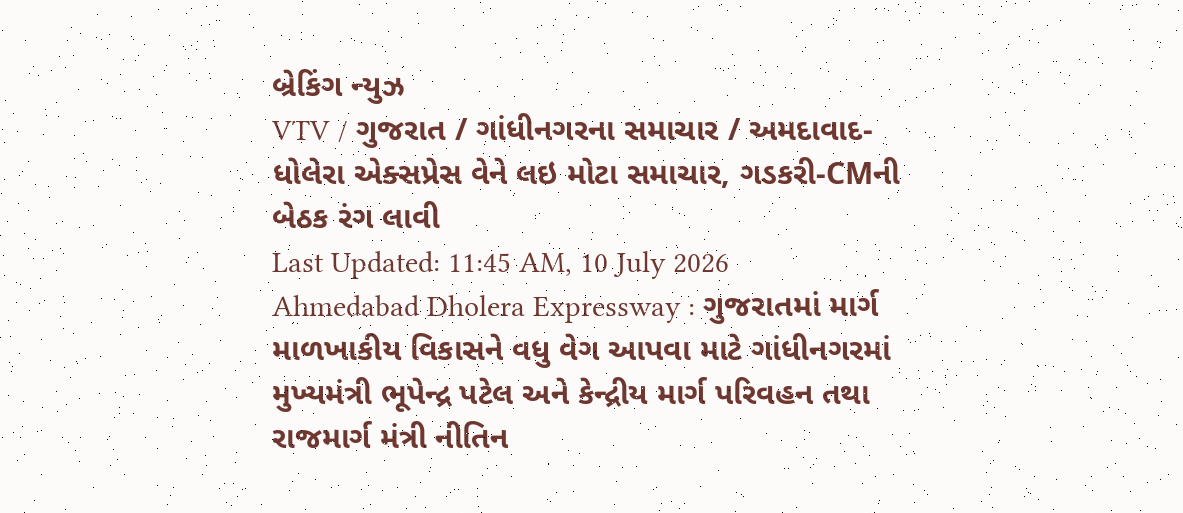બ્રેકિંગ ન્યુઝ
VTV / ગુજરાત / ગાંધીનગરના સમાચાર / અમદાવાદ-ધોલેરા એક્સપ્રેસ વેને લઇ મોટા સમાચાર, ગડકરી-CMની બેઠક રંગ લાવી
Last Updated: 11:45 AM, 10 July 2026
Ahmedabad Dholera Expressway : ગુજરાતમાં માર્ગ માળખાકીય વિકાસને વધુ વેગ આપવા માટે ગાંધીનગરમાં મુખ્યમંત્રી ભૂપેન્દ્ર પટેલ અને કેન્દ્રીય માર્ગ પરિવહન તથા રાજમાર્ગ મંત્રી નીતિન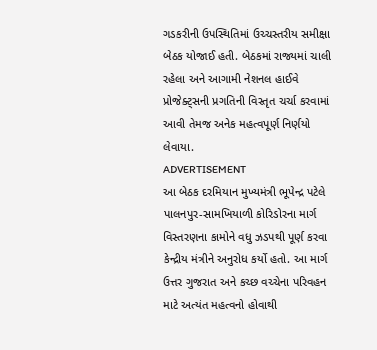ગડકરીની ઉપસ્થિતિમાં ઉચ્ચસ્તરીય સમીક્ષા બેઠક યોજાઈ હતી. બેઠકમાં રાજ્યમાં ચાલી રહેલા અને આગામી નેશનલ હાઈવે પ્રોજેક્ટ્સની પ્રગતિની વિસ્તૃત ચર્ચા કરવામાં આવી તેમજ અનેક મહત્વપૂર્ણ નિર્ણયો લેવાયા.
ADVERTISEMENT
આ બેઠક દરમિયાન મુખ્યમંત્રી ભૂપેન્દ્ર પટેલે પાલનપુર-સામખિયાળી કોરિડોરના માર્ગ વિસ્તરણના કામોને વધુ ઝડપથી પૂર્ણ કરવા કેન્દ્રીય મંત્રીને અનુરોધ કર્યો હતો. આ માર્ગ ઉત્તર ગુજરાત અને કચ્છ વચ્ચેના પરિવહન માટે અત્યંત મહત્વનો હોવાથી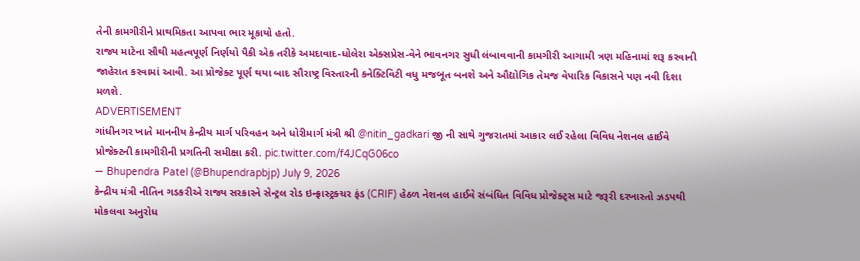તેની કામગીરીને પ્રાથમિકતા આપવા ભાર મૂકાયો હતો.
રાજ્ય માટેના સૌથી મહત્વપૂર્ણ નિર્ણયો પૈકી એક તરીકે અમદાવાદ-ધોલેરા એક્સપ્રેસ-વેને ભાવનગર સુધી લંબાવવાની કામગીરી આગામી ત્રણ મહિનામાં શરૂ કરવાની જાહેરાત કરવામાં આવી. આ પ્રોજેક્ટ પૂર્ણ થયા બાદ સૌરાષ્ટ્ર વિસ્તારની કનેક્ટિવિટી વધુ મજબૂત બનશે અને ઔદ્યોગિક તેમજ વેપારિક વિકાસને પણ નવી દિશા મળશે.
ADVERTISEMENT
ગાંધીનગર ખાતે માનનીય કેન્દ્રીય માર્ગ પરિવહન અને ધોરીમાર્ગ મંત્રી શ્રી @nitin_gadkari જી ની સાથે ગુજરાતમાં આકાર લઈ રહેલા વિવિધ નેશનલ હાઈવે પ્રોજેક્ટની કામગીરીની પ્રગતિની સમીક્ષા કરી. pic.twitter.com/f4JCqG06co
— Bhupendra Patel (@Bhupendrapbjp) July 9, 2026
કેન્દ્રીય મંત્રી નીતિન ગડકરીએ રાજ્ય સરકારને સેન્ટ્રલ રોડ ઇન્ફ્રાસ્ટ્રક્ચર ફંડ (CRIF) હેઠળ નેશનલ હાઈવે સંબંધિત વિવિધ પ્રોજેક્ટ્સ માટે જરૂરી દરખાસ્તો ઝડપથી મોકલવા અનુરોધ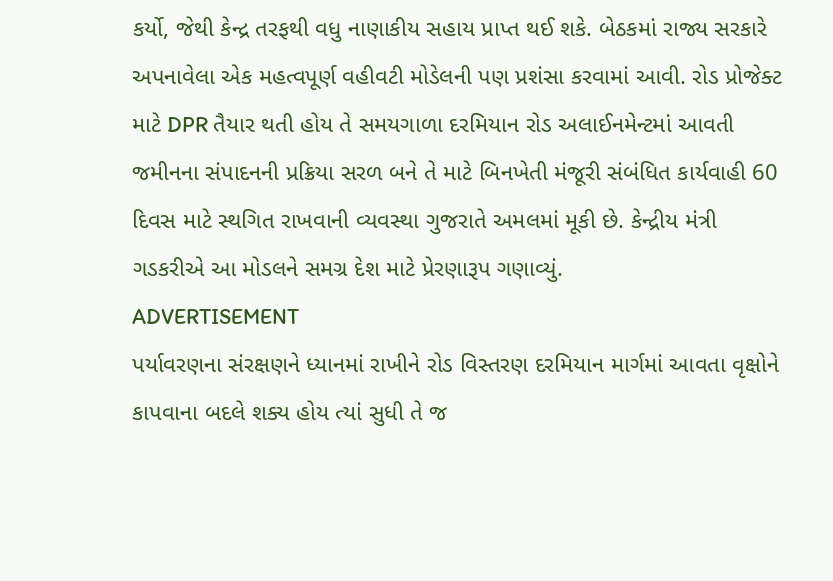કર્યો, જેથી કેન્દ્ર તરફથી વધુ નાણાકીય સહાય પ્રાપ્ત થઈ શકે. બેઠકમાં રાજ્ય સરકારે અપનાવેલા એક મહત્વપૂર્ણ વહીવટી મોડેલની પણ પ્રશંસા કરવામાં આવી. રોડ પ્રોજેક્ટ માટે DPR તૈયાર થતી હોય તે સમયગાળા દરમિયાન રોડ અલાઈનમેન્ટમાં આવતી જમીનના સંપાદનની પ્રક્રિયા સરળ બને તે માટે બિનખેતી મંજૂરી સંબંધિત કાર્યવાહી 60 દિવસ માટે સ્થગિત રાખવાની વ્યવસ્થા ગુજરાતે અમલમાં મૂકી છે. કેન્દ્રીય મંત્રી ગડકરીએ આ મોડલને સમગ્ર દેશ માટે પ્રેરણારૂપ ગણાવ્યું.
ADVERTISEMENT
પર્યાવરણના સંરક્ષણને ધ્યાનમાં રાખીને રોડ વિસ્તરણ દરમિયાન માર્ગમાં આવતા વૃક્ષોને કાપવાના બદલે શક્ય હોય ત્યાં સુધી તે જ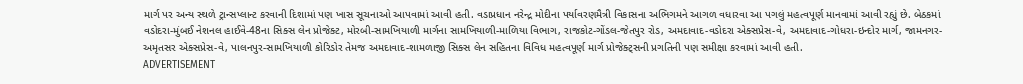માર્ગ પર અન્ય સ્થળે ટ્રાન્સપ્લાન્ટ કરવાની દિશામાં પણ ખાસ સૂચનાઓ આપવામાં આવી હતી. વડાપ્રધાન નરેન્દ્ર મોદીના પર્યાવરણમૈત્રી વિકાસના અભિગમને આગળ વધારવા આ પગલું મહત્વપૂર્ણ માનવામાં આવી રહ્યું છે. બેઠકમાં વડોદરા-મુંબઈ નેશનલ હાઈવે-48ના સિક્સ લેન પ્રોજેક્ટ, મોરબી-સામખિયાળી માર્ગના સામખિયાળી-માળિયા વિભાગ, રાજકોટ-ગોંડલ-જેતપુર રોડ, અમદાવાદ-વડોદરા એક્સપ્રેસ-વે, અમદાવાદ-ગોધરા-ઇન્દોર માર્ગ, જામનગર-અમૃતસર એક્સપ્રેસ-વે, પાલનપુર-સામખિયાળી કોરિડોર તેમજ અમદાવાદ-શામળાજી સિક્સ લેન સહિતના વિવિધ મહત્વપૂર્ણ માર્ગ પ્રોજેક્ટ્સની પ્રગતિની પણ સમીક્ષા કરવામાં આવી હતી.
ADVERTISEMENT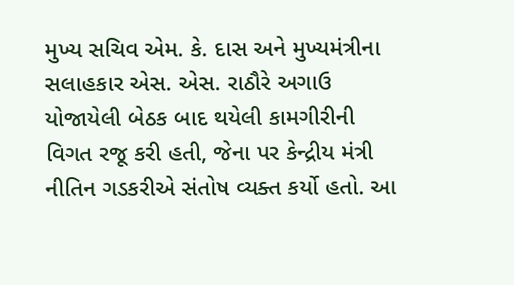મુખ્ય સચિવ એમ. કે. દાસ અને મુખ્યમંત્રીના સલાહકાર એસ. એસ. રાઠૌરે અગાઉ યોજાયેલી બેઠક બાદ થયેલી કામગીરીની વિગત રજૂ કરી હતી, જેના પર કેન્દ્રીય મંત્રી નીતિન ગડકરીએ સંતોષ વ્યક્ત કર્યો હતો. આ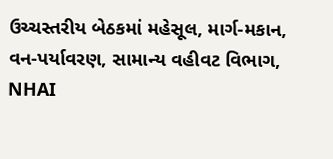ઉચ્ચસ્તરીય બેઠકમાં મહેસૂલ, માર્ગ-મકાન, વન-પર્યાવરણ, સામાન્ય વહીવટ વિભાગ, NHAI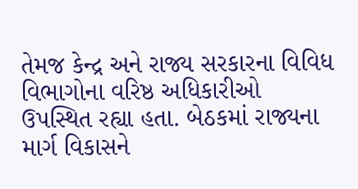તેમજ કેન્દ્ર અને રાજ્ય સરકારના વિવિધ વિભાગોના વરિષ્ઠ અધિકારીઓ ઉપસ્થિત રહ્યા હતા. બેઠકમાં રાજ્યના માર્ગ વિકાસને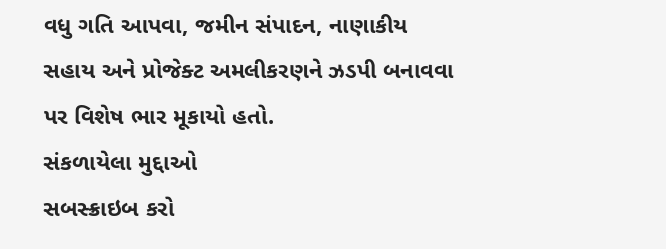વધુ ગતિ આપવા, જમીન સંપાદન, નાણાકીય સહાય અને પ્રોજેક્ટ અમલીકરણને ઝડપી બનાવવા પર વિશેષ ભાર મૂકાયો હતો.
સંકળાયેલા મુદ્દાઓ
સબસ્ક્રાઇબ કરો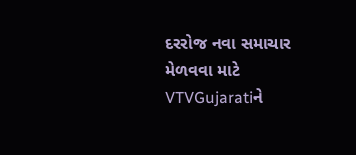દરરોજ નવા સમાચાર મેળવવા માટે VTVGujaratiને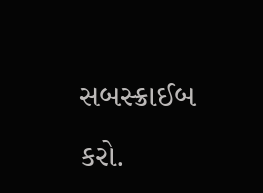સબસ્ક્રાઈબ કરો.